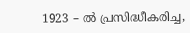1923 – ൽ പ്രസിദ്ധീകരിച്ച,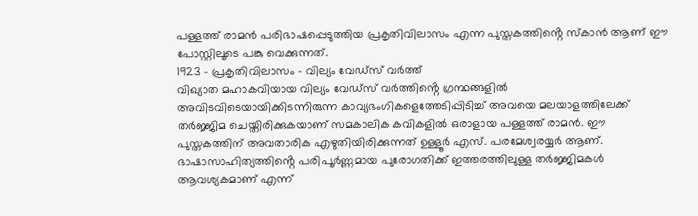പള്ളത്ത് രാമൻ പരിഭാഷപ്പെടുത്തിയ പ്രകൃതിവിലാസം എന്ന പുസ്തകത്തിൻ്റെ സ്കാൻ ആണ് ഈ പോസ്റ്റിലൂടെ പങ്കു വെക്കുന്നത്.
1923 – പ്രകൃതിവിലാസം – വില്യം വേഡ്സ് വർത്ത്
വിഖ്യാത മഹാകവിയായ വില്യം വേഡ്സ് വർത്തിൻ്റെ ഗ്രന്ഥങ്ങളിൽ അവിടവിടെയായിക്കിടന്നിരുന്ന കാവ്യഭംഗികളെത്തേടിപ്പിടിച്ച് അവയെ മലയാളത്തിലേക്ക് തർജ്ജിമ ചെയ്തിരിക്കുകയാണ് സമകാലിക കവികളിൽ ഒരാളായ പള്ളത്ത് രാമൻ. ഈ പുസ്തകത്തിന് അവതാരിക എഴുതിയിരിക്കുന്നത് ഉള്ളൂർ എസ്. പരമേശ്വരയ്യർ ആണ്. ഭാഷാസാഹിത്യത്തിൻ്റെ പരിപൂർണ്ണമായ പുരോഗതിക്ക് ഇത്തരത്തിലുള്ള തർജ്ജിമകൾ ആവശ്യകമാണ് എന്ന്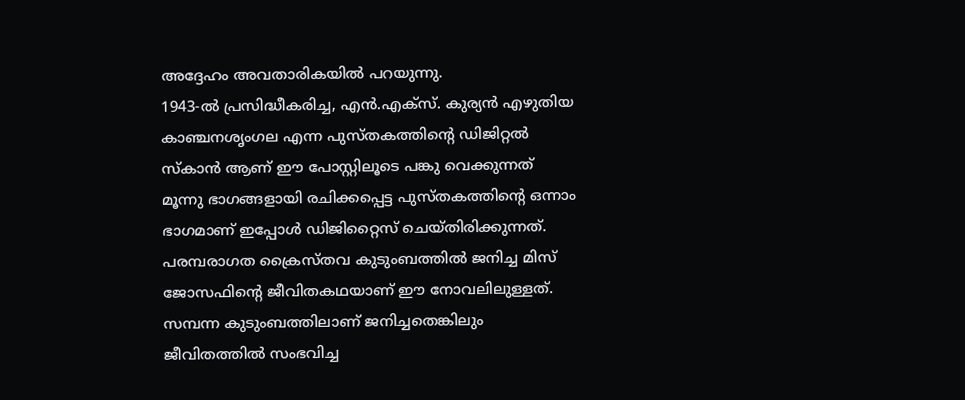അദ്ദേഹം അവതാരികയിൽ പറയുന്നു.
1943-ൽ പ്രസിദ്ധീകരിച്ച, എൻ.എക്സ്. കുര്യൻ എഴുതിയ കാഞ്ചനശൃംഗല എന്ന പുസ്തകത്തിൻ്റെ ഡിജിറ്റൽ സ്കാൻ ആണ് ഈ പോസ്റ്റിലൂടെ പങ്കു വെക്കുന്നത്
മൂന്നു ഭാഗങ്ങളായി രചിക്കപ്പെട്ട പുസ്തകത്തിൻ്റെ ഒന്നാം ഭാഗമാണ് ഇപ്പോൾ ഡിജിറ്റൈസ് ചെയ്തിരിക്കുന്നത്. പരമ്പരാഗത ക്രൈസ്തവ കുടുംബത്തിൽ ജനിച്ച മിസ് ജോസഫിൻ്റെ ജീവിതകഥയാണ് ഈ നോവലിലുള്ളത്. സമ്പന്ന കുടുംബത്തിലാണ് ജനിച്ചതെങ്കിലും ജീവിതത്തിൽ സംഭവിച്ച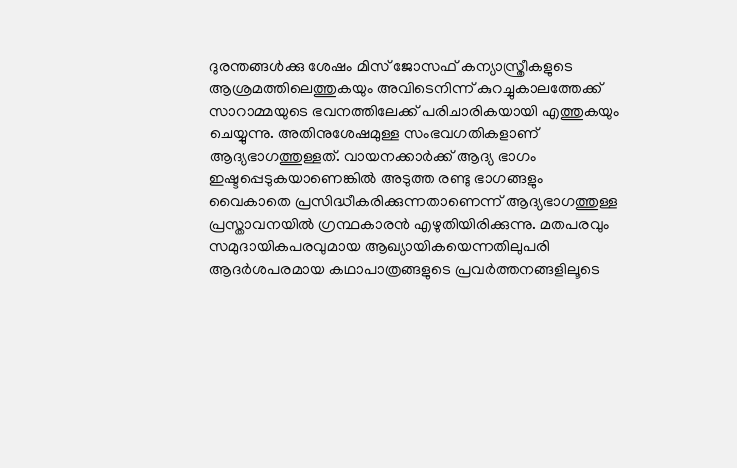ദുരന്തങ്ങൾക്കു ശേഷം മിസ് ജോസഫ് കന്യാസ്ത്രീകളുടെ ആശ്രമത്തിലെത്തുകയും അവിടെനിന്ന് കുറച്ചുകാലത്തേക്ക് സാറാമ്മയുടെ ഭവനത്തിലേക്ക് പരിചാരികയായി എത്തുകയും ചെയ്യുന്നു. അതിനുശേഷമുള്ള സംഭവഗതികളാണ് ആദ്യഭാഗത്തുള്ളത്. വായനക്കാർക്ക് ആദ്യ ഭാഗം ഇഷ്ടപ്പെടുകയാണെങ്കിൽ അടുത്ത രണ്ടു ഭാഗങ്ങളും വൈകാതെ പ്രസിദ്ധീകരിക്കുന്നതാണെന്ന് ആദ്യഭാഗത്തുള്ള പ്രസ്താവനയിൽ ഗ്രന്ഥകാരൻ എഴുതിയിരിക്കുന്നു. മതപരവും സമുദായികപരവുമായ ആഖ്യായികയെന്നതിലുപരി ആദർശപരമായ കഥാപാത്രങ്ങളുടെ പ്രവർത്തനങ്ങളിലൂടെ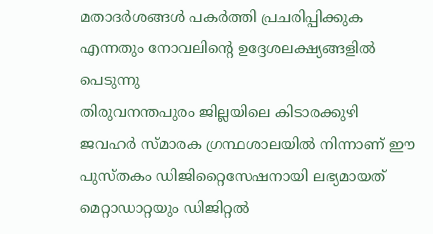മതാദർശങ്ങൾ പകർത്തി പ്രചരിപ്പിക്കുക എന്നതും നോവലിൻ്റെ ഉദ്ദേശലക്ഷ്യങ്ങളിൽ പെടുന്നു
തിരുവനന്തപുരം ജില്ലയിലെ കിടാരക്കുഴി ജവഹർ സ്മാരക ഗ്രന്ഥശാലയിൽ നിന്നാണ് ഈ പുസ്തകം ഡിജിറ്റൈസേഷനായി ലഭ്യമായത്
മെറ്റാഡാറ്റയും ഡിജിറ്റൽ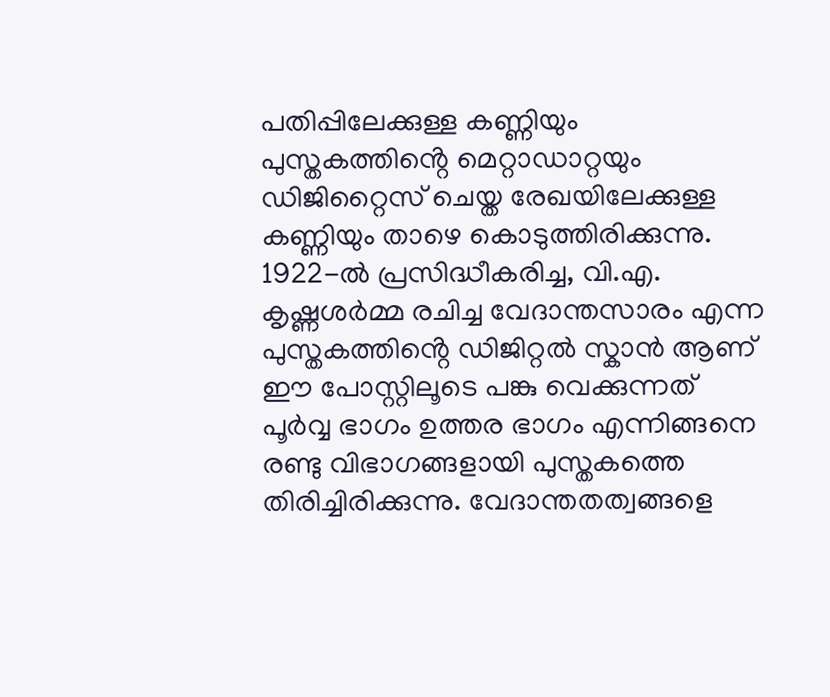പതിപ്പിലേക്കുള്ള കണ്ണിയും
പുസ്തകത്തിൻ്റെ മെറ്റാഡാറ്റയും ഡിജിറ്റൈസ് ചെയ്ത രേഖയിലേക്കുള്ള കണ്ണിയും താഴെ കൊടുത്തിരിക്കുന്നു.
1922-ൽ പ്രസിദ്ധീകരിച്ച, വി.എ. കൃഷ്ണശർമ്മ രചിച്ച വേദാന്തസാരം എന്ന പുസ്തകത്തിൻ്റെ ഡിജിറ്റൽ സ്കാൻ ആണ് ഈ പോസ്റ്റിലൂടെ പങ്കു വെക്കുന്നത്
പൂർവ്വ ഭാഗം ഉത്തര ഭാഗം എന്നിങ്ങനെ രണ്ടു വിഭാഗങ്ങളായി പുസ്തകത്തെ തിരിച്ചിരിക്കുന്നു. വേദാന്തതത്വങ്ങളെ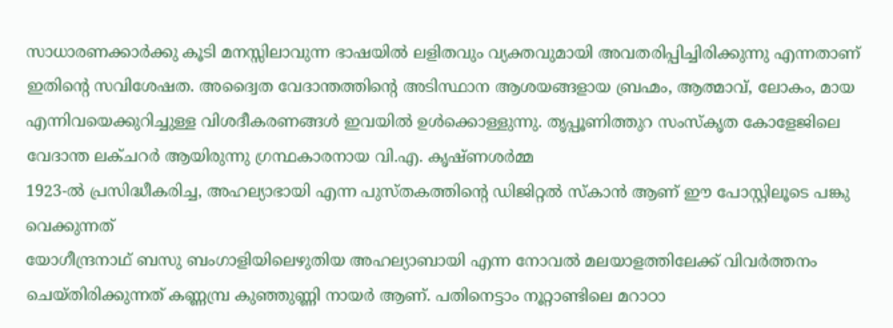സാധാരണക്കാർക്കു കൂടി മനസ്സിലാവുന്ന ഭാഷയിൽ ലളിതവും വ്യക്തവുമായി അവതരിപ്പിച്ചിരിക്കുന്നു എന്നതാണ് ഇതിൻ്റെ സവിശേഷത. അദ്വൈത വേദാന്തത്തിൻ്റെ അടിസ്ഥാന ആശയങ്ങളായ ബ്രഹ്മം, ആത്മാവ്, ലോകം, മായ എന്നിവയെക്കുറിച്ചുള്ള വിശദീകരണങ്ങൾ ഇവയിൽ ഉൾക്കൊള്ളുന്നു. തൃപ്പൂണിത്തുറ സംസ്കൃത കോളേജിലെ വേദാന്ത ലക്ചറർ ആയിരുന്നു ഗ്രന്ഥകാരനായ വി.എ. കൃഷ്ണശർമ്മ
1923-ൽ പ്രസിദ്ധീകരിച്ച, അഹല്യാഭായി എന്ന പുസ്തകത്തിൻ്റെ ഡിജിറ്റൽ സ്കാൻ ആണ് ഈ പോസ്റ്റിലൂടെ പങ്കു വെക്കുന്നത്
യോഗീന്ദ്രനാഥ് ബസു ബംഗാളിയിലെഴുതിയ അഹല്യാബായി എന്ന നോവൽ മലയാളത്തിലേക്ക് വിവർത്തനം ചെയ്തിരിക്കുന്നത് കണ്ണമ്പ്ര കുഞ്ഞുണ്ണി നായർ ആണ്. പതിനെട്ടാം നൂറ്റാണ്ടിലെ മറാഠാ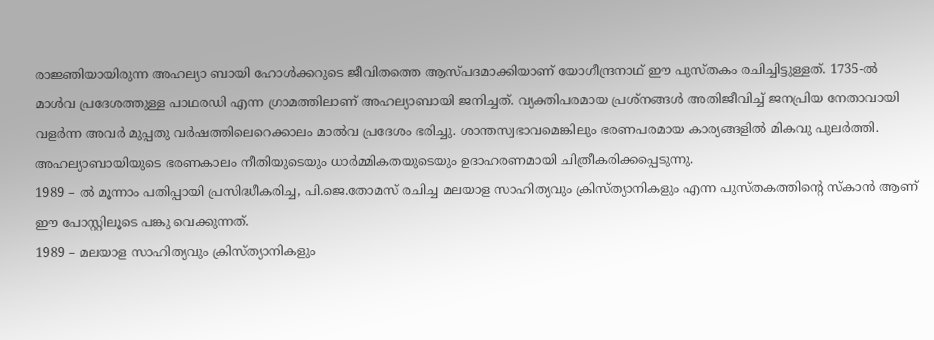രാജ്ഞിയായിരുന്ന അഹല്യാ ബായി ഹോൾക്കറുടെ ജീവിതത്തെ ആസ്പദമാക്കിയാണ് യോഗീന്ദ്രനാഥ് ഈ പുസ്തകം രചിച്ചിട്ടുള്ളത്. 1735-ൽ മാൾവ പ്രദേശത്തുള്ള പാഥരഡി എന്ന ഗ്രാമത്തിലാണ് അഹല്യാബായി ജനിച്ചത്. വ്യക്തിപരമായ പ്രശ്നങ്ങൾ അതിജീവിച്ച് ജനപ്രിയ നേതാവായി വളർന്ന അവർ മുപ്പതു വർഷത്തിലെറെക്കാലം മാൽവ പ്രദേശം ഭരിച്ചു. ശാന്തസ്വഭാവമെങ്കിലും ഭരണപരമായ കാര്യങ്ങളിൽ മികവു പുലർത്തി. അഹല്യാബായിയുടെ ഭരണകാലം നീതിയുടെയും ധാർമ്മികതയുടെയും ഉദാഹരണമായി ചിത്രീകരിക്കപ്പെടുന്നു.
1989 – ൽ മൂന്നാം പതിപ്പായി പ്രസിദ്ധീകരിച്ച, പി.ജെ.തോമസ് രചിച്ച മലയാള സാഹിത്യവും ക്രിസ്ത്യാനികളും എന്ന പുസ്തകത്തിൻ്റെ സ്കാൻ ആണ് ഈ പോസ്റ്റിലൂടെ പങ്കു വെക്കുന്നത്.
1989 – മലയാള സാഹിത്യവും ക്രിസ്ത്യാനികളും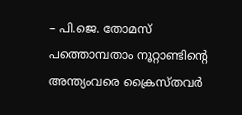– പി.ജെ. തോമസ്
പത്തൊമ്പതാം നൂറ്റാണ്ടിൻ്റെ അന്ത്യംവരെ ക്രൈസ്തവർ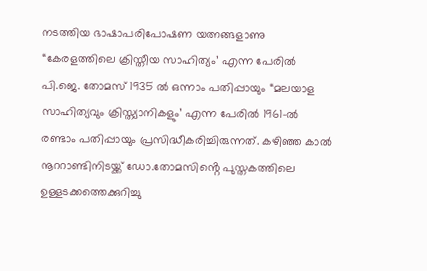നടത്തിയ ഭാഷാപരിപോഷണ യത്നങ്ങളാണു “കേരളത്തിലെ ക്രിസ്തീയ സാഹിത്യം’ എന്ന പേരിൽ പി.ജെ. തോമസ് 1935 ൽ ഒന്നാം പതിപ്പായും “മലയാള സാഹിത്യവും ക്രിസ്ത്യാനികളും’ എന്ന പേരിൽ 1961-ൽ രണ്ടാം പതിപ്പായും പ്രസിദ്ധീകരിച്ചിരുന്നത്. കഴിഞ്ഞ കാൽ നൂററാണ്ടിനിടയ്ക്ക് ഡോ.തോമസിൻ്റെ പുസ്തകത്തിലെ ഉള്ളടക്കത്തെക്കുറിച്ചു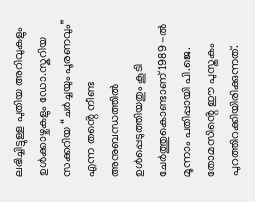ലഭിച്ചിട്ടുള്ള പുതിയ അറിവുകളും ഉൾക്കാഴ്ചകളും ഡോ.സ്കറിയ സക്കറിയ “ചർച്ചയും പൂരണവും” എന്ന തൻ്റെ നീണ്ട അനുബന്ധത്തിൽ ഉൾപ്പെടുത്തിയതും കൂടി ചേർത്തുകൊണ്ടാണ് 1989 -ൽ മൂന്നാം പതിപ്പായി പി.ജെ. തോമസിൻ്റെ ഈ പുസ്തകം പുറത്തിറക്കിയിരിക്കുന്നത്.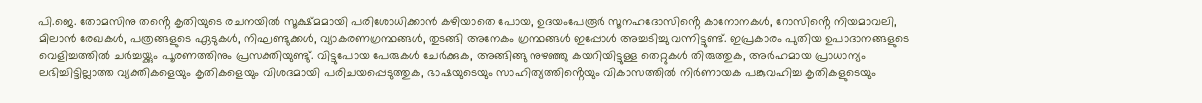പി.ജെ. തോമസിനു തൻ്റെ കൃതിയുടെ രചനയിൽ സൂക്ഷ്മമായി പരിശോധിക്കാൻ കഴിയാതെ പോയ, ഉദയംപേരൂർ സൂനഹദോസിൻ്റെ കാനോനകൾ, റോസിൻ്റെ നിയമാവലി, മിലാൻ രേഖകൾ, പത്രങ്ങളുടെ ഏടുകൾ, നിഘണ്ടുക്കൾ, വ്യാകരണഗ്രന്ഥങ്ങൾ, തുടങ്ങി അനേകം ഗ്രന്ഥങ്ങൾ ഇപ്പോൾ അച്ചടിച്ചു വന്നിട്ടുണ്ട്. ഇപ്രകാരം പുതിയ ഉപാദാനങ്ങളുടെ വെളിച്ചത്തിൽ ചർച്ചയ്ക്കും പൂരണത്തിനും പ്രസക്തിയുണ്ടു്. വിട്ടുപോയ പേരുകൾ ചേർക്കുക, അങ്ങിങ്ങു നുഴഞ്ഞു കയറിയിട്ടുള്ള തെറ്റുകൾ തിരുത്തുക, അർഹമായ പ്രാധാന്യം ലഭിച്ചിട്ടില്ലാത്ത വ്യക്തികളെയും കൃതികളെയും വിശദമായി പരിചയപ്പെടുത്തുക, ഭാഷയുടെയും സാഹിത്യത്തിൻ്റെയും വികാസത്തിൽ നിർണായക പങ്കുവഹിച്ച കൃതികളുടെയും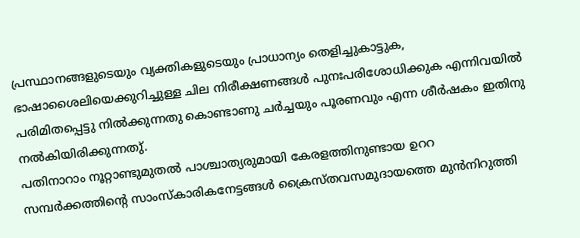പ്രസ്ഥാനങ്ങളുടെയും വ്യക്തികളുടെയും പ്രാധാന്യം തെളിച്ചുകാട്ടുക, ഭാഷാശൈലിയെക്കുറിച്ചുള്ള ചില നിരീക്ഷണങ്ങൾ പുനഃപരിശോധിക്കുക എന്നിവയിൽ പരിമിതപ്പെട്ടു നിൽക്കുന്നതു കൊണ്ടാണു ചർച്ചയും പൂരണവും എന്ന ശീർഷകം ഇതിനു നൽകിയിരിക്കുന്നതു്.
പതിനാറാം നൂറ്റാണ്ടുമുതൽ പാശ്ചാത്യരുമായി കേരളത്തിനുണ്ടായ ഉററ സമ്പർക്കത്തിൻ്റെ സാംസ്കാരികനേട്ടങ്ങൾ ക്രൈസ്തവസമുദായത്തെ മുൻനിറുത്തി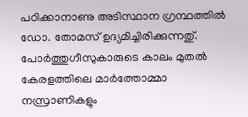പഠിക്കാനാണു അടിസ്ഥാന ഗ്രന്ഥത്തിൽ ഡോ. തോമസ് ഉദ്യമിച്ചിരിക്കുന്നതു്. പോർത്തുഗീസുകാരുടെ കാലം മുതൽ കേരളത്തിലെ മാർത്തോമ്മാ നസ്രാണികളും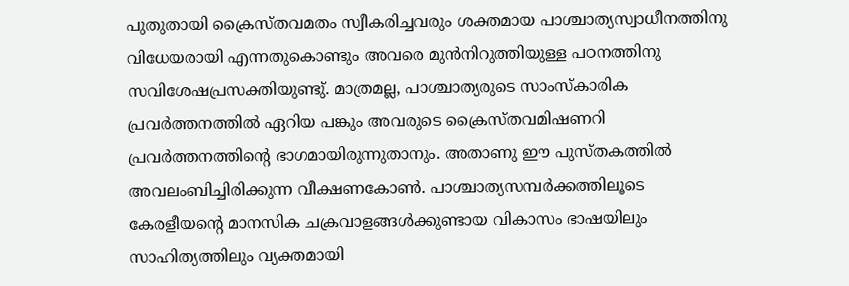പുതുതായി ക്രൈസ്തവമതം സ്വീകരിച്ചവരും ശക്തമായ പാശ്ചാത്യസ്വാധീനത്തിനു വിധേയരായി എന്നതുകൊണ്ടും അവരെ മുൻനിറുത്തിയുള്ള പഠനത്തിനു സവിശേഷപ്രസക്തിയുണ്ടു്. മാത്രമല്ല, പാശ്ചാത്യരുടെ സാംസ്കാരിക പ്രവർത്തനത്തിൽ ഏറിയ പങ്കും അവരുടെ ക്രൈസ്തവമിഷണറി പ്രവർത്തനത്തിൻ്റെ ഭാഗമായിരുന്നുതാനും. അതാണു ഈ പുസ്തകത്തിൽ അവലംബിച്ചിരിക്കുന്ന വീക്ഷണകോൺ. പാശ്ചാത്യസമ്പർക്കത്തിലൂടെ കേരളീയൻ്റെ മാനസിക ചക്രവാളങ്ങൾക്കുണ്ടായ വികാസം ഭാഷയിലും സാഹിത്യത്തിലും വ്യക്തമായി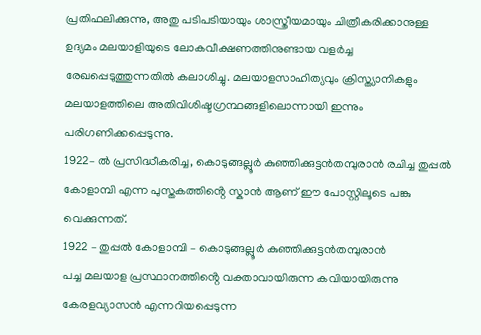പ്രതിഫലിക്കുന്നു, അതു പടിപടിയായും ശാസ്ത്രീയമായും ചിത്രീകരിക്കാനുള്ള ഉദ്യമം മലയാളിയുടെ ലോകവീക്ഷണത്തിനുണ്ടായ വളർച്ച രേഖപ്പെടുത്തുന്നതിൽ കലാശിച്ചു. മലയാളസാഹിത്യവും ക്രിസ്ത്യാനികളും മലയാളത്തിലെ അതിവിശിഷ്ടഗ്രന്ഥങ്ങളിലൊന്നായി ഇന്നും പരിഗണിക്കപ്പെടുന്നു.
1922– ൽ പ്രസിദ്ധീകരിച്ച, കൊടുങ്ങല്ലൂർ കുഞ്ഞിക്കുട്ടൻതമ്പുരാൻ രചിച്ച തുപ്പൽ കോളാമ്പി എന്ന പുസ്തകത്തിൻ്റെ സ്കാൻ ആണ് ഈ പോസ്റ്റിലൂടെ പങ്കു വെക്കുന്നത്.
1922 – തുപ്പൽ കോളാമ്പി – കൊടുങ്ങല്ലൂർ കുഞ്ഞിക്കുട്ടൻതമ്പുരാൻ
പച്ച മലയാള പ്രസ്ഥാനത്തിൻ്റെ വക്താവായിരുന്ന കവിയായിരുന്നു കേരളവ്യാസൻ എന്നറിയപ്പെടുന്ന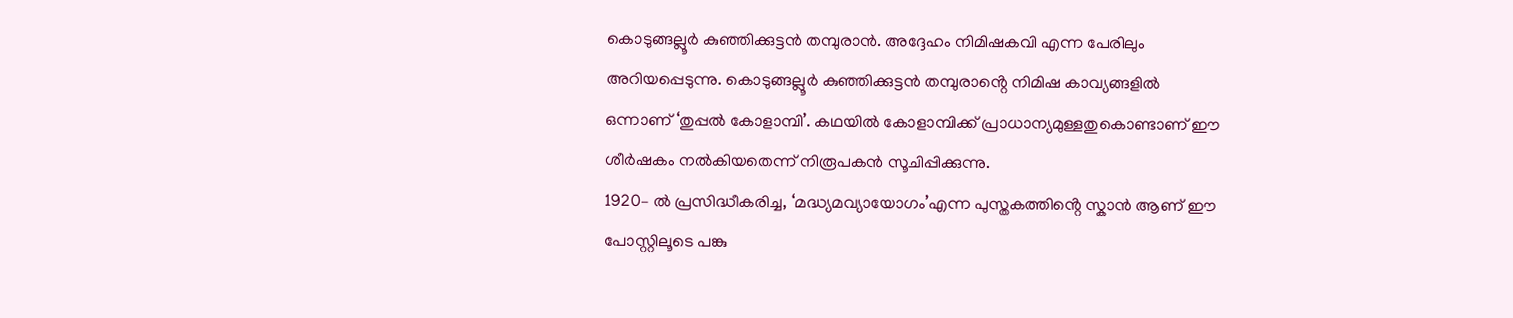കൊടുങ്ങല്ലൂർ കുഞ്ഞിക്കുട്ടൻ തമ്പുരാൻ. അദ്ദേഹം നിമിഷകവി എന്ന പേരിലും അറിയപ്പെടുന്നു. കൊടുങ്ങല്ലൂർ കുഞ്ഞിക്കുട്ടൻ തമ്പുരാൻ്റെ നിമിഷ കാവ്യങ്ങളിൽ ഒന്നാണ് ‘തുപ്പൽ കോളാമ്പി’. കഥയിൽ കോളാമ്പിക്ക് പ്രാധാന്യമുള്ളതുകൊണ്ടാണ് ഈ ശീർഷകം നൽകിയതെന്ന് നിരൂപകൻ സൂചിപ്പിക്കുന്നു.
1920– ൽ പ്രസിദ്ധീകരിച്ച, ‘മദ്ധ്യമവ്യായോഗം’എന്ന പുസ്തകത്തിൻ്റെ സ്കാൻ ആണ് ഈ പോസ്റ്റിലൂടെ പങ്കു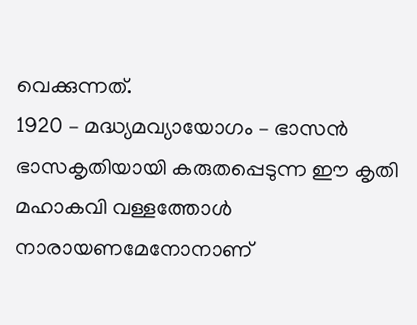വെക്കുന്നത്.
1920 – മദ്ധ്യമവ്യായോഗം – ഭാസൻ
ഭാസകൃതിയായി കരുതപ്പെടുന്ന ഈ കൃതി മഹാകവി വള്ളത്തോൾ നാരായണമേനോനാണ്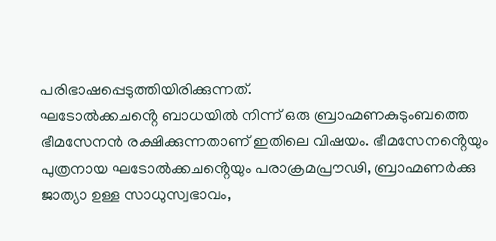പരിഭാഷപ്പെടുത്തിയിരിക്കുന്നത്.
ഘടോൽക്കചൻ്റെ ബാധയിൽ നിന്ന് ഒരു ബ്രാഹ്മണകുടുംബത്തെ ഭീമസേനൻ രക്ഷിക്കുന്നതാണ് ഇതിലെ വിഷയം. ഭീമസേനൻ്റെയും പുത്രനായ ഘടോൽക്കചൻ്റെയും പരാക്രമപ്രൗഢി, ബ്രാഹ്മണർക്കു ജാത്യാ ഉള്ള സാധുസ്വഭാവം,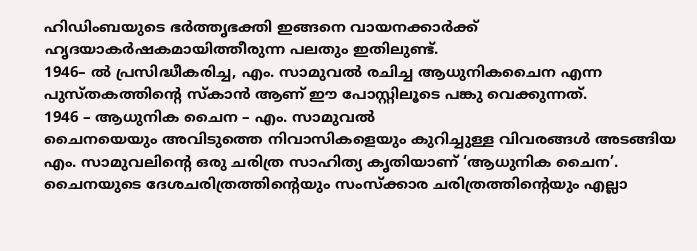ഹിഡിംബയുടെ ഭർത്തൃഭക്തി ഇങ്ങനെ വായനക്കാർക്ക് ഹൃദയാകർഷകമായിത്തീരുന്ന പലതും ഇതിലുണ്ട്.
1946– ൽ പ്രസിദ്ധീകരിച്ച, എം. സാമുവൽ രചിച്ച ആധുനികചൈന എന്ന പുസ്തകത്തിൻ്റെ സ്കാൻ ആണ് ഈ പോസ്റ്റിലൂടെ പങ്കു വെക്കുന്നത്.
1946 – ആധുനിക ചൈന – എം. സാമുവൽ
ചൈനയെയും അവിടുത്തെ നിവാസികളെയും കുറിച്ചുള്ള വിവരങ്ങൾ അടങ്ങിയ എം. സാമുവലിൻ്റെ ഒരു ചരിത്ര സാഹിത്യ കൃതിയാണ് ‘ആധുനിക ചൈന’. ചൈനയുടെ ദേശചരിത്രത്തിൻ്റെയും സംസ്ക്കാര ചരിത്രത്തിൻ്റെയും എല്ലാ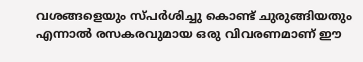വശങ്ങളെയും സ്പർശിച്ചു കൊണ്ട് ചുരുങ്ങിയതും എന്നാൽ രസകരവുമായ ഒരു വിവരണമാണ് ഈ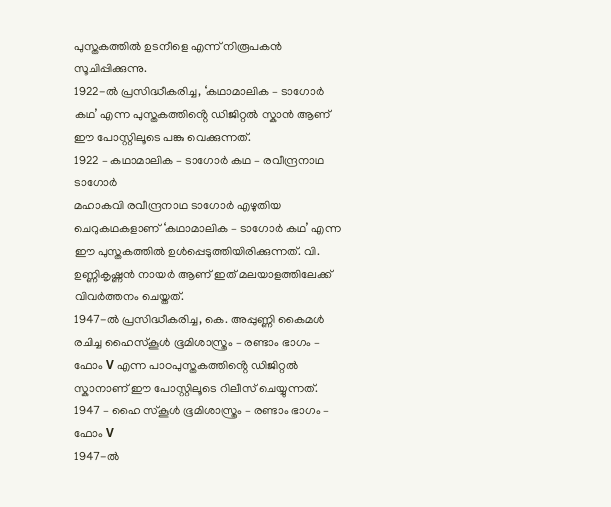പുസ്തകത്തിൽ ഉടനീളെ എന്ന് നിരൂപകൻ സൂചിപ്പിക്കുന്നു.
1922-ൽ പ്രസിദ്ധീകരിച്ച, ‘കഥാമാലിക – ടാഗോർ കഥ’ എന്ന പുസ്തകത്തിൻ്റെ ഡിജിറ്റൽ സ്കാൻ ആണ് ഈ പോസ്റ്റിലൂടെ പങ്കു വെക്കുന്നത്.
1922 – കഥാമാലിക – ടാഗോർ കഥ – രവീന്ദ്രനാഥ ടാഗോർ
മഹാകവി രവീന്ദ്രനാഥ ടാഗോർ എഴുതിയ ചെറുകഥകളാണ് ‘കഥാമാലിക – ടാഗോർ കഥ’ എന്ന ഈ പുസ്തകത്തിൽ ഉൾപ്പെടുത്തിയിരിക്കുന്നത്. വി. ഉണ്ണികൃഷ്ണൻ നായർ ആണ് ഇത് മലയാളത്തിലേക്ക് വിവർത്തനം ചെയ്തത്.
1947-ൽ പ്രസിദ്ധീകരിച്ച, കെ. അപ്പുണ്ണി കൈമൾ രചിച്ച ഹൈസ്കൂൾ ഭൂമിശാസ്ത്രം – രണ്ടാം ഭാഗം – ഫോം V എന്ന പാഠപുസ്തകത്തിൻ്റെ ഡിജിറ്റൽ സ്കാനാണ് ഈ പോസ്റ്റിലൂടെ റിലീസ് ചെയ്യുന്നത്.
1947 – ഹൈ സ്കൂൾ ഭൂമിശാസ്ത്രം – രണ്ടാം ഭാഗം – ഫോം V
1947-ൽ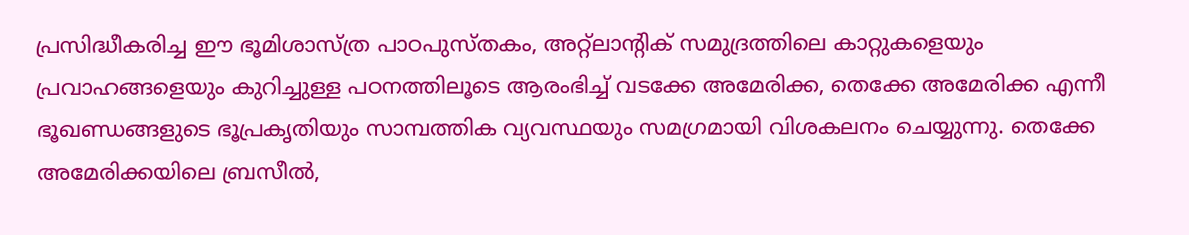പ്രസിദ്ധീകരിച്ച ഈ ഭൂമിശാസ്ത്ര പാഠപുസ്തകം, അറ്റ്ലാൻ്റിക് സമുദ്രത്തിലെ കാറ്റുകളെയും പ്രവാഹങ്ങളെയും കുറിച്ചുള്ള പഠനത്തിലൂടെ ആരംഭിച്ച് വടക്കേ അമേരിക്ക, തെക്കേ അമേരിക്ക എന്നീ ഭൂഖണ്ഡങ്ങളുടെ ഭൂപ്രകൃതിയും സാമ്പത്തിക വ്യവസ്ഥയും സമഗ്രമായി വിശകലനം ചെയ്യുന്നു. തെക്കേ അമേരിക്കയിലെ ബ്രസീൽ,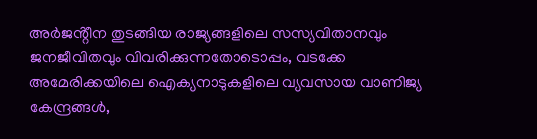അർജൻ്റീന തുടങ്ങിയ രാജ്യങ്ങളിലെ സസ്യവിതാനവും ജനജീവിതവും വിവരിക്കുന്നതോടൊപ്പം, വടക്കേ അമേരിക്കയിലെ ഐക്യനാടുകളിലെ വ്യവസായ വാണിജ്യ കേന്ദ്രങ്ങൾ,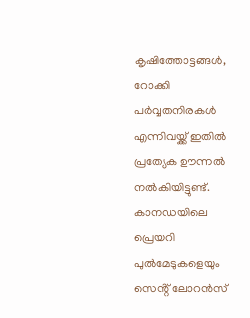കൃഷിത്തോട്ടങ്ങൾ, റോക്കി പർവ്വതനിരകൾ എന്നിവയ്ക്ക് ഇതിൽ പ്രത്യേക ഊന്നൽ നൽകിയിട്ടുണ്ട്. കാനഡയിലെ പ്രെയറി പുൽമേടുകളെയും സെൻ്റ് ലോറൻസ്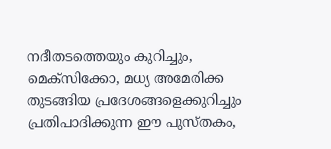നദീതടത്തെയും കുറിച്ചും, മെക്സിക്കോ, മധ്യ അമേരിക്ക തുടങ്ങിയ പ്രദേശങ്ങളെക്കുറിച്ചും പ്രതിപാദിക്കുന്ന ഈ പുസ്തകം,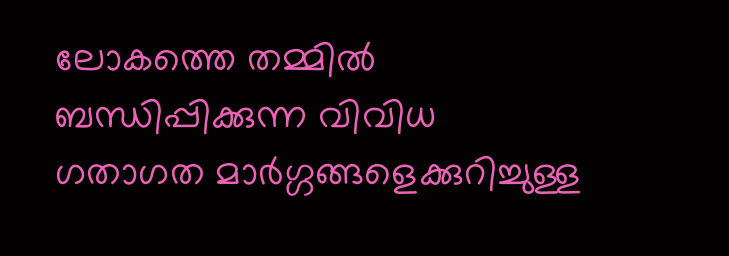ലോകത്തെ തമ്മിൽ ബന്ധിപ്പിക്കുന്ന വിവിധ ഗതാഗത മാർഗ്ഗങ്ങളെക്കുറിച്ചുള്ള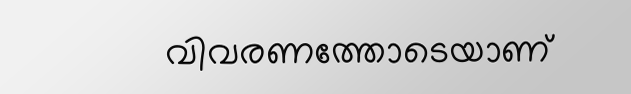വിവരണത്തോടെയാണ്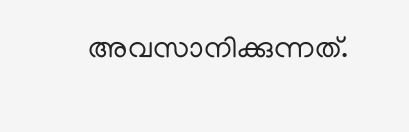അവസാനിക്കുന്നത്.